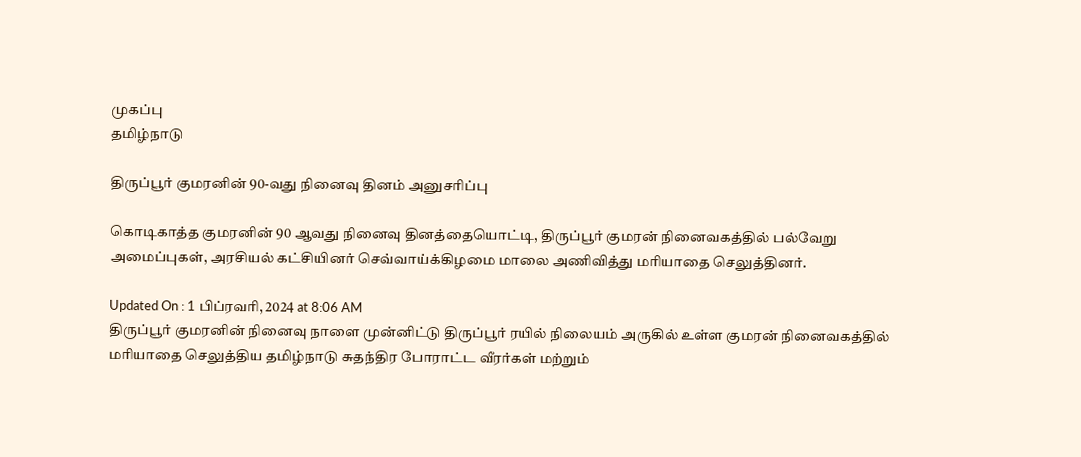முகப்பு
தமிழ்நாடு

திருப்பூர் குமரனின் 90-வது நினைவு தினம் அனுசரிப்பு

கொடிகாத்த குமரனின் 90 ஆவது நினைவு தினத்தையொட்டி, திருப்பூர் குமரன் நினைவகத்தில் பல்வேறு அமைப்புகள், அரசியல் கட்சியினர் செவ்வாய்க்கிழமை மாலை அணிவித்து மரியாதை செலுத்தினர்.

Updated On : 1 பிப்ரவரி, 2024 at 8:06 AM
திருப்பூர் குமரனின் நினைவு நாளை முன்னிட்டு திருப்பூர் ரயில் நிலையம் அருகில் உள்ள குமரன் நினைவகத்தில் மரியாதை செலுத்திய தமிழ்நாடு சுதந்திர போராட்ட வீரர்கள் மற்றும்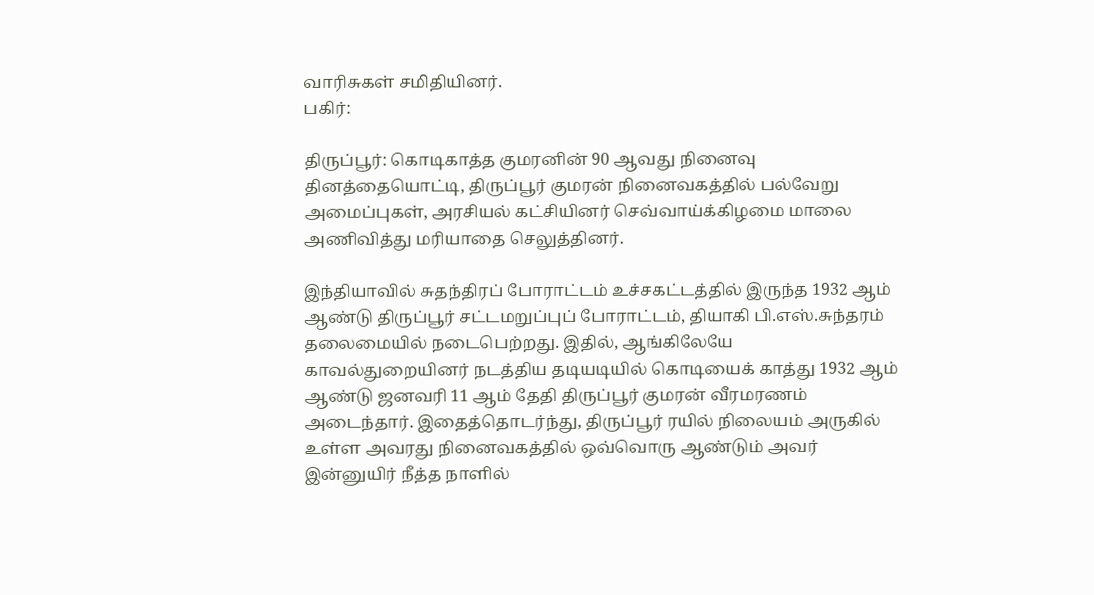வாரிசுகள் சமிதியினர்.
பகிர்:

திருப்பூர்: கொடிகாத்த குமரனின் 90 ஆவது நினைவு தினத்தையொட்டி, திருப்பூர் குமரன் நினைவகத்தில் பல்வேறு அமைப்புகள், அரசியல் கட்சியினர் செவ்வாய்க்கிழமை மாலை அணிவித்து மரியாதை செலுத்தினர்.

இந்தியாவில் சுதந்திரப் போராட்டம் உச்சகட்டத்தில் இருந்த 1932 ஆம் ஆண்டு திருப்பூர் சட்டமறுப்புப் போராட்டம், தியாகி பி.எஸ்.சுந்தரம் தலைமையில் நடைபெற்றது. இதில், ஆங்கிலேயே காவல்துறையினர் நடத்திய தடியடியில் கொடியைக் காத்து 1932 ஆம் ஆண்டு ஜனவரி 11 ஆம் தேதி திருப்பூர் குமரன் வீரமரணம் அடைந்தார். இதைத்தொடர்ந்து, திருப்பூர் ரயில் நிலையம் அருகில் உள்ள அவரது நினைவகத்தில் ஒவ்வொரு ஆண்டும் அவர் இன்னுயிர் நீத்த நாளில்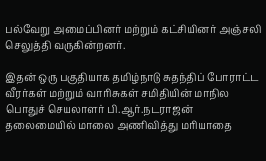பல்வேறு அமைப்பினர் மற்றும் கட்சியினர் அஞ்சலி செலுத்தி வருகின்றனர்.

இதன் ஒரு பகுதியாக தமிழ்நாடு சுதந்திப் போராட்ட வீரர்கள் மற்றும் வாரிசுகள் சமிதியின் மாநில பொதுச் செயலாளர் பி.ஆர்.நடராஜன் தலைமையில் மாலை அணிவித்து மரியாதை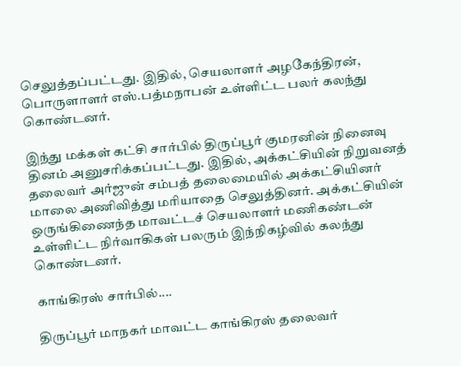செலுத்தப்பட்டது. இதில், செயலாளர் அழகேந்திரன், பொருளாளர் எஸ்.பத்மநாபன் உள்ளிட்ட பலர் கலந்து கொண்டனர்.

இந்து மக்கள் கட்சி சார்பில் திருப்பூர் குமரனின் நினைவு தினம் அனுசரிக்கப்பட்டது. இதில், அக்கட்சியின் நிறுவனத் தலைவர் அர்ஜுன் சம்பத் தலைமையில் அக்கட்சியினர் மாலை அணிவித்து மரியாதை செலுத்தினர். அக்கட்சியின் ஒருங்கிணைந்த மாவட்டச் செயலாளர் மணிகண்டன் உள்ளிட்ட நிர்வாகிகள் பலரும் இந்நிகழ்வில் கலந்து கொண்டனர்.

காங்கிரஸ் சார்பில்....

திருப்பூர் மாநகர் மாவட்ட காங்கிரஸ் தலைவர்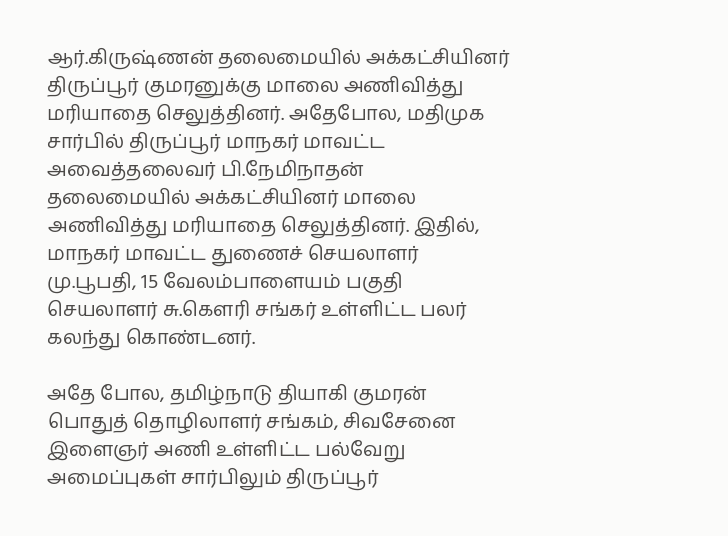ஆர்.கிருஷ்ணன் தலைமையில் அக்கட்சியினர் திருப்பூர் குமரனுக்கு மாலை அணிவித்து மரியாதை செலுத்தினர். அதேபோல, மதிமுக சார்பில் திருப்பூர் மாநகர் மாவட்ட அவைத்தலைவர் பி.நேமிநாதன் தலைமையில் அக்கட்சியினர் மாலை அணிவித்து மரியாதை செலுத்தினர். இதில், மாநகர் மாவட்ட துணைச் செயலாளர் மு.பூபதி, 15 வேலம்பாளையம் பகுதி செயலாளர் சு.கெளரி சங்கர் உள்ளிட்ட பலர் கலந்து கொண்டனர்.

அதே போல, தமிழ்நாடு தியாகி குமரன் பொதுத் தொழிலாளர் சங்கம், சிவசேனை இளைஞர் அணி உள்ளிட்ட பல்வேறு அமைப்புகள் சார்பிலும் திருப்பூர்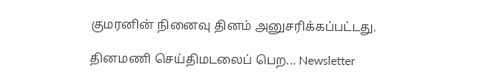குமரனின் நினைவு தினம் அனுசரிக்கப்பட்டது.

தினமணி செய்திமடலைப் பெற... Newsletter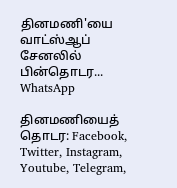தினமணி'யை வாட்ஸ்ஆப் சேனலில் பின்தொடர... WhatsApp

தினமணியைத் தொடர: Facebook, Twitter, Instagram, Youtube, Telegram,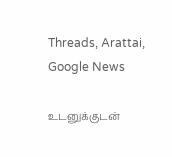Threads, Arattai, Google News

உடனுக்குடன்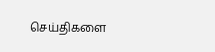செய்திகளை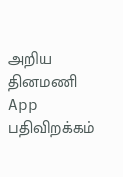அறிய தினமணி App பதிவிறக்கம்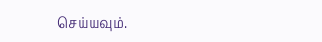செய்யவும்.